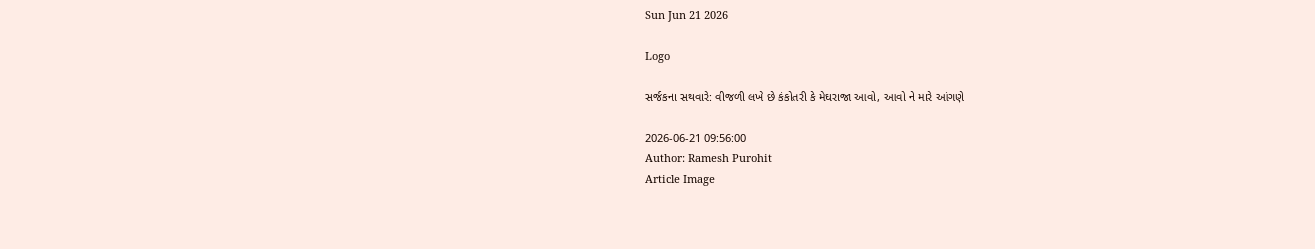Sun Jun 21 2026

Logo

સર્જકના સથવારે: વીજળી લખે છે કંકોતરી કે મેઘરાજા આવો, આવો ને મારે આંગણે

2026-06-21 09:56:00
Author: Ramesh Purohit
Article Image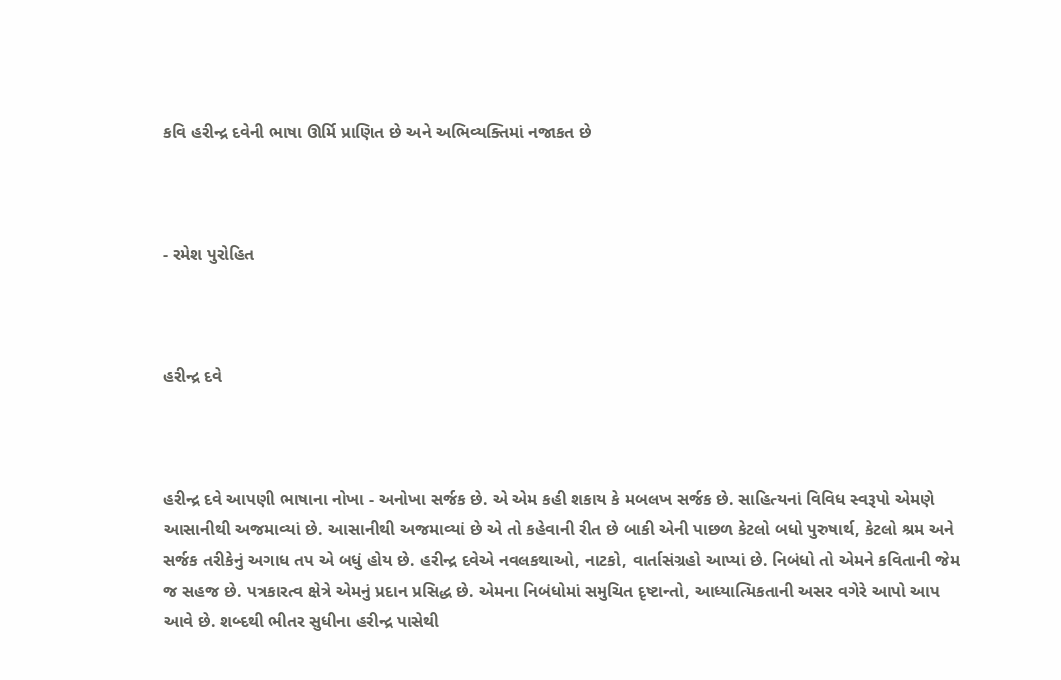કવિ હરીન્દ્ર દવેની ભાષા ઊર્મિ પ્રાણિત છે અને અભિવ્યક્તિમાં નજાકત છે



- રમેશ પુરોહિત



હરીન્દ્ર દવે



હરીન્દ્ર દવે આપણી ભાષાના નોખા - અનોખા સર્જક છે. એ એમ કહી શકાય કે મબલખ સર્જક છે. સાહિત્યનાં વિવિધ સ્વરૂપો એમણે આસાનીથી અજમાવ્યાં છે. આસાનીથી અજમાવ્યાં છે એ તો કહેવાની રીત છે બાકી એની પાછળ કેટલો બધો પુરુષાર્થ, કેટલો શ્રમ અને સર્જક તરીકેનું અગાધ તપ એ બધું હોય છે. હરીન્દ્ર દવેએ નવલકથાઓ, નાટકો, વાર્તાસંગ્રહો આપ્યાં છે. નિબંધો તો એમને કવિતાની જેમ જ સહજ છે. પત્રકારત્વ ક્ષેત્રે એમનું પ્રદાન પ્રસિદ્ધ છે. એમના નિબંધોમાં સમુચિત દૃષ્ટાન્તો, આધ્યાત્મિકતાની અસર વગેરે આપો આપ આવે છે. શબ્દથી ભીતર સુધીના હરીન્દ્ર પાસેથી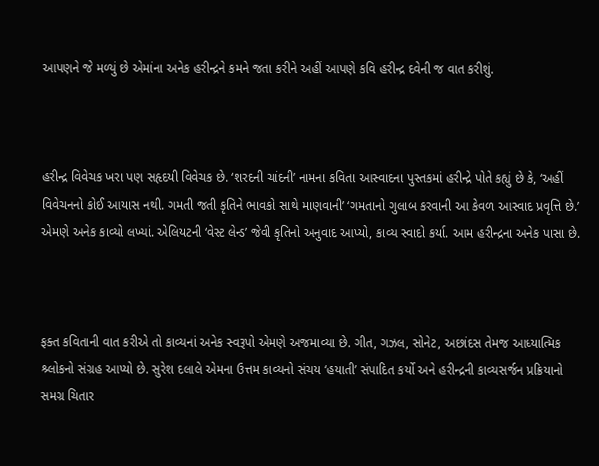આપણને જે મળ્યું છે એમાંના અનેક હરીન્દ્રને કમને જતા કરીને અહીં આપણે કવિ હરીન્દ્ર દવેની જ વાત કરીશું.



હરીન્દ્ર વિવેચક ખરા પણ સહૃદયી વિવેચક છે. ‘શરદની ચાંદની’ નામના કવિતા આસ્વાદના પુસ્તકમાં હરીન્દ્રે પોતે કહ્યું છે કે, ‘અહીં વિવેચનનો કોઈ આયાસ નથી. ગમતી જતી કૃતિને ભાવકો સાથે માણવાની’ ‘ગમતાનો ગુલાબ કરવાની આ કેવળ આસ્વાદ પ્રવૃત્તિ છે.’ એમણે અનેક કાવ્યો લખ્યાં. એલિયટની ‘વેસ્ટ લેન્ડ’ જેવી કૃતિનો અનુવાદ આપ્યો, કાવ્ય સ્વાદો કર્યા. આમ હરીન્દ્રના અનેક પાસા છે.



ફક્ત કવિતાની વાત કરીએ તો કાવ્યનાં અનેક સ્વરૂપો એમણે અજમાવ્યા છે. ગીત, ગઝલ, સોનેટ, અછાંદસ તેમજ આધ્યાત્મિક શ્ર્લોકનો સંગ્રહ આપ્યો છે. સુરેશ દલાલે એમના ઉત્તમ કાવ્યનો સંચય ‘હયાતી’ સંપાદિત કર્યો અને હરીન્દ્રની કાવ્યસર્જન પ્રક્રિયાનો સમગ્ર ચિતાર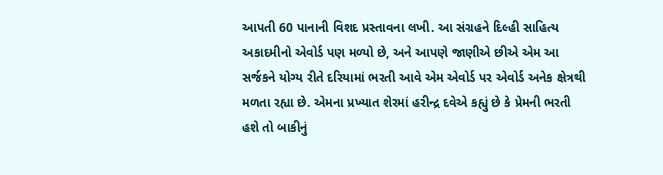આપતી 60 પાનાની વિશદ પ્રસ્તાવના લખી. આ સંગ્રહને દિલ્હી સાહિત્ય અકાદમીનો એવોર્ડ પણ મળ્યો છે, અને આપણે જાણીએ છીએ એમ આ સર્જકને યોગ્ય રીતે દરિયામાં ભરતી આવે એમ એવોર્ડ પર એવોર્ડ અનેક ક્ષેત્રથી મળતા રહ્યા છે. એમના પ્રખ્યાત શેરમાં હરીન્દ્ર દવેએ કહ્યું છે કે પ્રેમની ભરતી હશે તો બાકીનું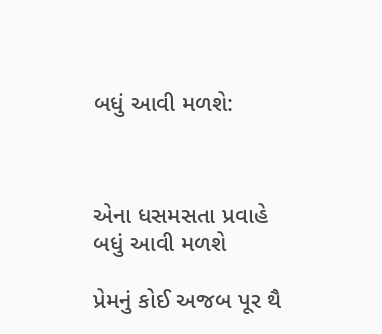બધું આવી મળશે:



એના ધસમસતા પ્રવાહે બધું આવી મળશે

પ્રેમનું કોઈ અજબ પૂર થૈ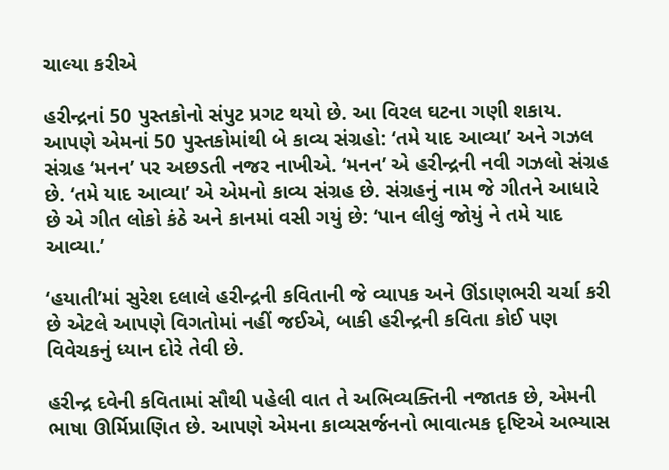ચાલ્યા કરીએ

હરીન્દ્રનાં 50 પુસ્તકોનો સંપુટ પ્રગટ થયો છે. આ વિરલ ઘટના ગણી શકાય. આપણે એમનાં 50 પુસ્તકોમાંથી બે કાવ્ય સંગ્રહો: ‘તમે યાદ આવ્યા’ અને ગઝલ સંગ્રહ ‘મનન’ પર અછડતી નજર નાખીએ. ‘મનન’ એ હરીન્દ્રની નવી ગઝલો સંગ્રહ છે. ‘તમે યાદ આવ્યા’ એ એમનો કાવ્ય સંગ્રહ છે. સંગ્રહનું નામ જે ગીતને આધારે છે એ ગીત લોકો કંઠે અને કાનમાં વસી ગયું છે: ‘પાન લીલું જોયું ને તમે યાદ આવ્યા.’

‘હયાતી’માં સુરેશ દલાલે હરીન્દ્રની કવિતાની જે વ્યાપક અને ઊંડાણભરી ચર્ચા કરી છે એટલે આપણે વિગતોમાં નહીં જઈએ, બાકી હરીન્દ્રની કવિતા કોઈ પણ વિવેચકનું ધ્યાન દોરે તેવી છે.

હરીન્દ્ર દવેની કવિતામાં સૌથી પહેલી વાત તે અભિવ્યક્તિની નજાતક છે, એમની ભાષા ઊર્મિપ્રાણિત છે. આપણે એમના કાવ્યસર્જનનો ભાવાત્મક દૃષ્ટિએ અભ્યાસ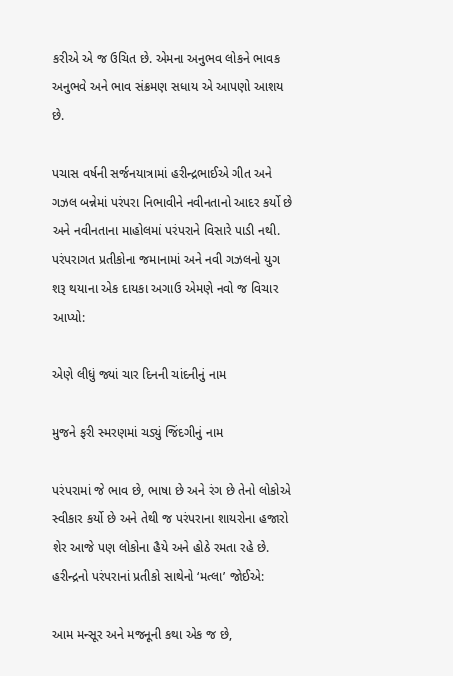કરીએ એ જ ઉચિત છે. એમના અનુભવ લોકને ભાવક અનુભવે અને ભાવ સંક્રમણ સધાય એ આપણો આશય છે.

પચાસ વર્ષની સર્જનયાત્રામાં હરીન્દ્રભાઈએ ગીત અને ગઝલ બન્નેમાં પરંપરા નિભાવીને નવીનતાનો આદર કર્યો છે અને નવીનતાના માહોલમાં પરંપરાને વિસારે પાડી નથી. પરંપરાગત પ્રતીકોના જમાનામાં અને નવી ગઝલનો યુગ શરૂ થયાના એક દાયકા અગાઉ એમણે નવો જ વિચાર આપ્યો:

એણે લીધું જ્યાં ચાર દિનની ચાંદનીનું નામ

મુજને ફરી સ્મરણમાં ચડ્યું જિંદગીનું નામ

પરંપરામાં જે ભાવ છે, ભાષા છે અને રંગ છે તેનો લોકોએ સ્વીકાર કર્યો છે અને તેથી જ પરંપરાના શાયરોના હજારો શેર આજે પણ લોકોના હૈયે અને હોઠે રમતા રહે છે. હરીન્દ્રનો પરંપરાનાં પ્રતીકો સાથેનો ‘મત્લા’ જોઈએ:

આમ મન્સૂર અને મજનૂની કથા એક જ છે,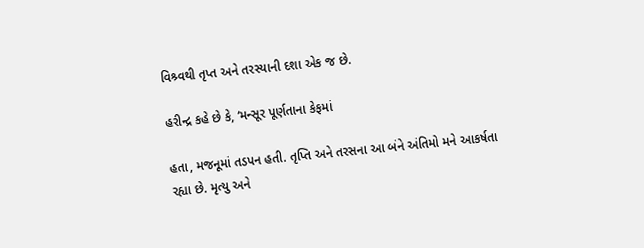વિશ્ર્વથી તૃપ્ત અને તરસ્યાની દશા એક જ છે.

હરીન્દ્ર કહે છે કે, ‘મન્સૂર પૂર્ણતાના કેફમાં

હતા, મજનૂમાં તડપન હતી. તૃપ્તિ અને તરસના આ બંને અંતિમો મને આકર્ષતા રહ્યા છે. મૃત્યુ અને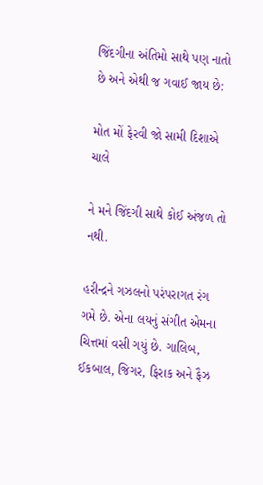જિંદગીના અંતિમો સાથે પણ નાતો છે અને એથી જ ગવાઈ જાય છે:

મોત મોં ફેરવી જો સામી દિશાએ ચાલે

ને મને જિંદગી સાથે કોઈ અંજળ તો નથી.

હરીન્દ્રને ગઝલનો પરંપરાગત રંગ ગમે છે. એના લયનું સંગીત એમના ચિત્તમાં વસી ગયું છે. ગાલિબ, ઈકબાલ, જિગર, ફિરાક અને ફૈઝ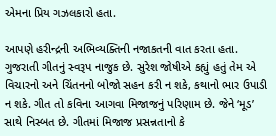એમના પ્રિય ગઝલકારો હતા.

આપણે હરીન્દ્રની અભિવ્યક્તિની નજાકતની વાત કરતા હતા. ગુજરાતી ગીતનું સ્વરૂપ નાજુક છે. સુરેશ જોષીએ કહ્યું હતું તેમ એ વિચારનો અને ચિંતનનો બોજો સહન કરી ન શકે, કથાનો ભાર ઉપાડી ન શકે. ગીત તો કવિના આગવા મિજાજનું પરિણામ છે. જેને ‘મૂડ’ સાથે નિસ્બત છે. ગીતમાં મિજાજ પ્રસન્નતાનો કે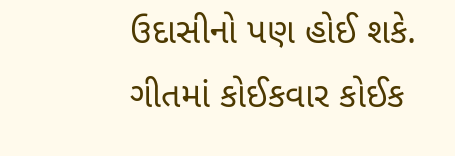ઉદાસીનો પણ હોઈ શકે. ગીતમાં કોઈકવાર કોઈક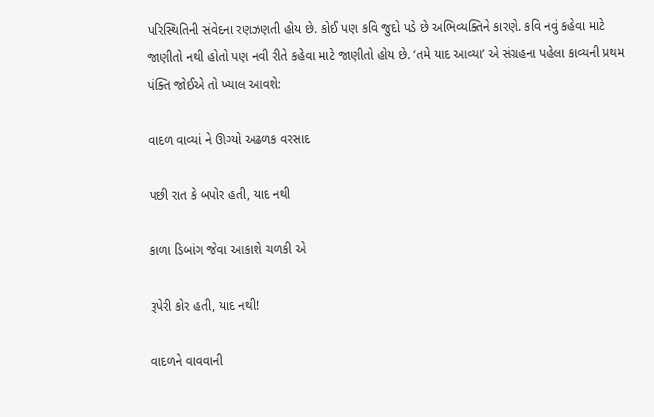પરિસ્થિતિની સંવેદના રણઝણતી હોય છે. કોઈ પણ કવિ જુદો પડે છે અભિવ્યક્તિને કારણે. કવિ નવું કહેવા માટે જાણીતો નથી હોતો પણ નવી રીતે કહેવા માટે જાણીતો હોય છે. ‘તમે યાદ આવ્યા’ એ સંગ્રહના પહેલા કાવ્યની પ્રથમ પંક્તિ જોઈએ તો ખ્યાલ આવશે:

વાદળ વાવ્યાં ને ઊગ્યો અઢળક વરસાદ

પછી રાત કે બપોર હતી, યાદ નથી

કાળા ડિબાંગ જેવા આકાશે ચળકી એ

રૂપેરી કોર હતી, યાદ નથી!

વાદળને વાવવાની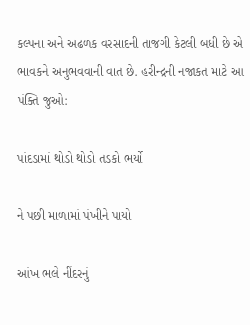કલ્પના અને અઢળક વરસાદની તાજગી કેટલી બધી છે એ ભાવકને અનુભવવાની વાત છે. હરીન્દ્રની નજાકત માટે આ પંક્તિ જુઓ:

પાંદડામાં થોડો થોડો તડકો ભર્યો

ને પછી માળામાં પંખીને પાયો

આંખ ભલે નીંદરનું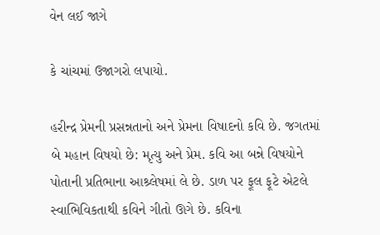વેન લઈ જાગે

કે ચાંચમાં ઉજાગરો લપાયો.

હરીન્દ્ર પ્રેમની પ્રસન્નતાનો અને પ્રેમના વિષાદનો કવિ છે. જગતમાં બે મહાન વિષયો છે: મૃત્યુ અને પ્રેમ. કવિ આ બન્ને વિષયોને પોતાની પ્રતિભાના આશ્ર્લેષમાં લે છે. ડાળ પર ફૂલ ફૂટે એટલે સ્વાભિવિકતાથી કવિને ગીતો ઊગે છે. કવિના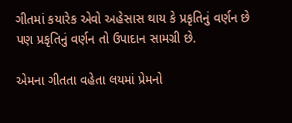ગીતમાં કયારેક એવો અહેસાસ થાય કે પ્રકૃતિનું વર્ણન છે પણ પ્રકૃતિનું વર્ણન તો ઉપાદાન સામગ્રી છે.

એમના ગીતતા વહેતા લયમાં પ્રેમનો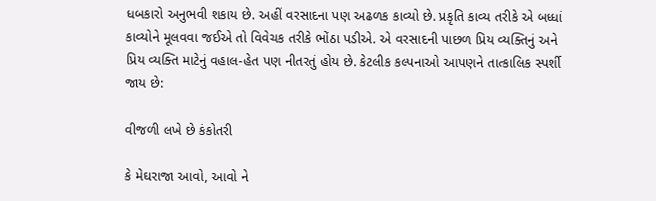ધબકારો અનુભવી શકાય છે. અહીં વરસાદના પણ અઢળક કાવ્યો છે. પ્રકૃતિ કાવ્ય તરીકે એ બધ્ધાં કાવ્યોને મૂલવવા જઈએ તો વિવેચક તરીકે ભોંઠા પડીએ. એ વરસાદની પાછળ પ્રિય વ્યક્તિનું અને પ્રિય વ્યક્તિ માટેનું વહાલ-હેત પણ નીતરતું હોય છે. કેટલીક કલ્પનાઓ આપણને તાત્કાલિક સ્પર્શી જાય છે:

વીજળી લખે છે કંકોતરી

કે મેઘરાજા આવો, આવો ને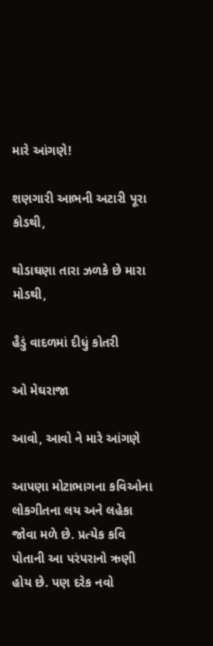મારે આંગણે!

શણગારી આભની અટારી પૂરા કોડથી,

થોડાઘણા તારા ઝળકે છે મારા મોડથી,

હૈડું વાદળમાં દીધું કોતરી

ઓ મેઘરાજા

આવો, આવો ને મારે આંગણે

આપણા મોટાભાગના કવિઓના લોકગીતના લય અને લહેકા જોવા મળે છે. પ્રત્યેક કવિ પોતાની આ પરંપરાનો ઋણી હોય છે. પણ દરેક નવો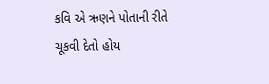કવિ એ ઋણને પોતાની રીતે ચૂકવી દેતો હોય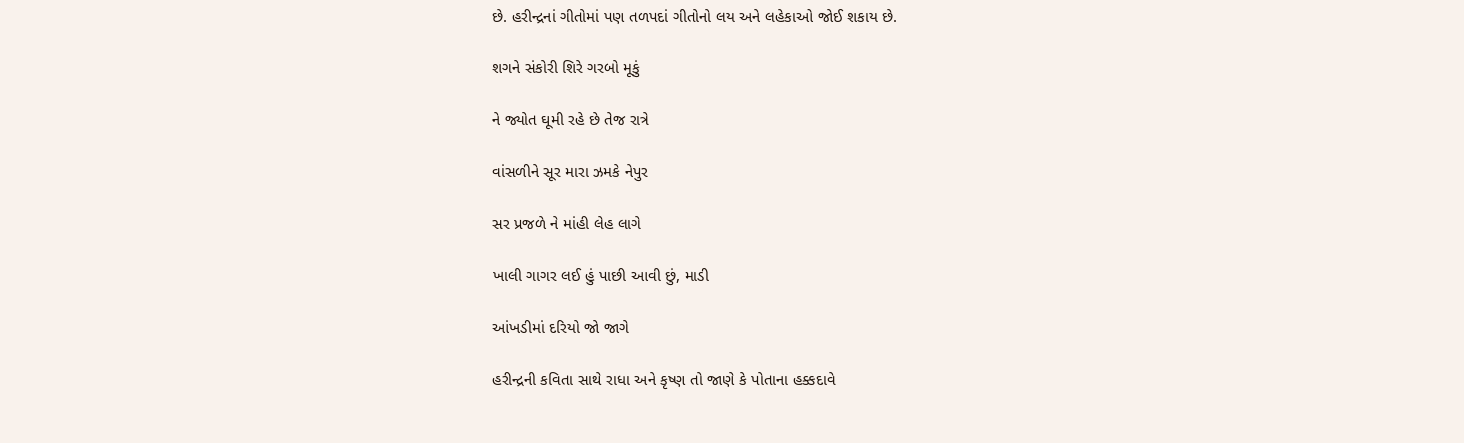છે. હરીન્દ્રનાં ગીતોમાં પણ તળપદાં ગીતોનો લય અને લહેકાઓ જોઈ શકાય છે.

શગને સંકોરી શિરે ગરબો મૂકું

ને જ્યોત ઘૂમી રહે છે તેજ રાત્રે

વાંસળીને સૂર મારા ઝમકે નેપુર

સર પ્રજળે ને માંહી લેહ લાગે

ખાલી ગાગર લઈ હું પાછી આવી છું, માડી

આંખડીમાં દરિયો જો જાગે

હરીન્દ્રની કવિતા સાથે રાધા અને કૃષ્ણ તો જાણે કે પોતાના હક્કદાવે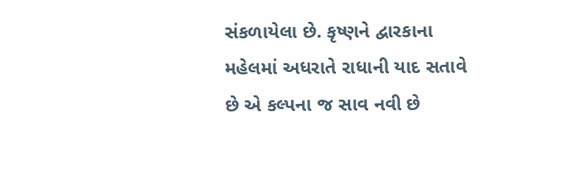સંકળાયેલા છે. કૃષ્ણને દ્વારકાના મહેલમાં અધરાતે રાધાની યાદ સતાવે છે એ કલ્પના જ સાવ નવી છે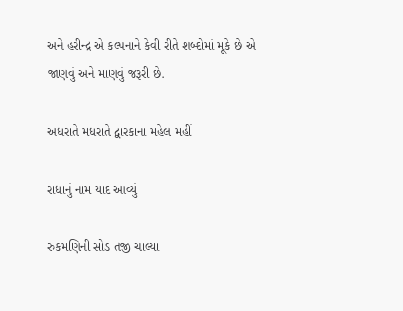અને હરીન્દ્ર એ કલ્પનાને કેવી રીતે શબ્દોમાં મૂકે છે એ જાણવું અને માણવું જરૂરી છે.

અધરાતે મધરાતે દ્વારકાના મહેલ મહીં

રાધાનું નામ યાદ આવ્યું

રુકમણિની સોડ તજી ચાલ્યા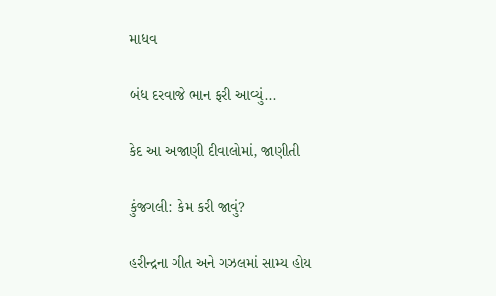માધવ

બંધ દરવાજે ભાન ફરી આવ્યું...

કેદ આ અજાણી દીવાલોમાં, જાણીતી

કુંજગલી: કેમ કરી જાવું?

હરીન્દ્રના ગીત અને ગઝલમાં સામ્ય હોય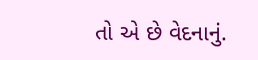તો એ છે વેદનાનું.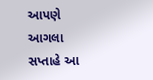આપણે આગલા સપ્તાહે આ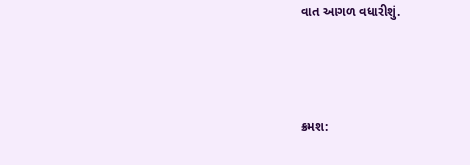વાત આગળ વધારીશું.



ક્રમશ: